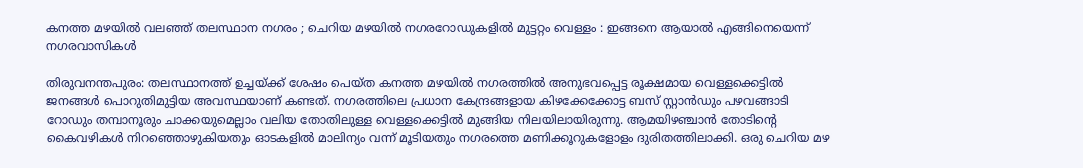കനത്ത മഴയിൽ വലഞ്ഞ് തലസ്ഥാന നഗരം ; ചെറിയ മഴയിൽ നഗരറോഡുകളിൽ മുട്ടറ്റം വെള്ളം : ഇങ്ങനെ ആയാൽ എങ്ങിനെയെന്ന് നഗരവാസികൾ

തിരുവനന്തപുരം: തലസ്ഥാനത്ത് ഉച്ചയ്ക്ക് ശേഷം പെയ്ത കനത്ത മഴയില്‍ നഗരത്തില്‍ അനുഭവപ്പെട്ട രൂക്ഷമായ വെള്ളക്കെട്ടില്‍ ജനങ്ങള്‍ പൊറുതിമുട്ടിയ അവസ്ഥയാണ് കണ്ടത്. നഗരത്തിലെ പ്രധാന കേന്ദ്രങ്ങളായ കിഴക്കേക്കോട്ട ബസ് സ്റ്റാൻഡും പഴവങ്ങാടി റോഡും തമ്പാനൂരും ചാക്കയുമെല്ലാം വലിയ തോതിലുള്ള വെള്ളക്കെട്ടില്‍ മുങ്ങിയ നിലയിലായിരുന്നു. ആമയിഴഞ്ചാൻ തോടിന്റെ കൈവഴികള്‍ നിറഞ്ഞൊഴുകിയതും ഓടകളില്‍ മാലിന്യം വന്ന് മൂടിയതും നഗരത്തെ മണിക്കൂറുകളോളം ദുരിതത്തിലാക്കി. ഒരു ചെറിയ മഴ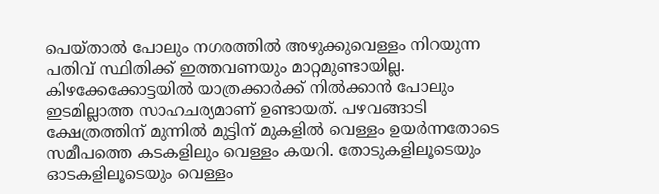പെയ്താല്‍ പോലും നഗരത്തില്‍ അഴുക്കുവെള്ളം നിറയുന്ന പതിവ് സ്ഥിതിക്ക് ഇത്തവണയും മാറ്റമുണ്ടായില്ല. കിഴക്കേക്കോട്ടയില്‍ യാത്രക്കാർക്ക് നില്‍ക്കാൻ പോലും ഇടമില്ലാത്ത സാഹചര്യമാണ് ഉണ്ടായത്. പഴവങ്ങാടി ക്ഷേത്രത്തിന് മുന്നില്‍ മുട്ടിന് മുകളില്‍ വെള്ളം ഉയർന്നതോടെ സമീപത്തെ കടകളിലും വെള്ളം കയറി. തോടുകളിലൂടെയും ഓടകളിലൂടെയും വെള്ളം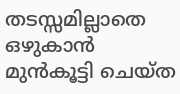തടസ്സമില്ലാതെ ഒഴുകാൻ മുൻകൂട്ടി ചെയ്ത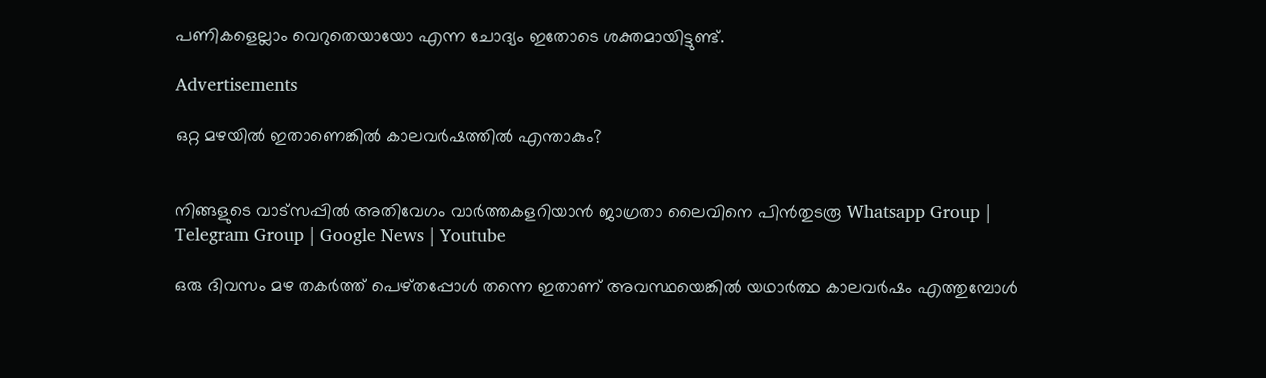പണികളെല്ലാം വെറുതെയായോ എന്ന ചോദ്യം ഇതോടെ ശക്തമായിട്ടുണ്ട്.

Advertisements

ഒറ്റ മഴയില്‍ ഇതാണെങ്കില്‍ കാലവർഷത്തില്‍ എന്താകും?


നിങ്ങളുടെ വാട്സപ്പിൽ അതിവേഗം വാർത്തകളറിയാൻ ജാഗ്രതാ ലൈവിനെ പിൻതുടരൂ Whatsapp Group | Telegram Group | Google News | Youtube

ഒരു ദിവസം മഴ തകർത്ത് പെഴ്തപ്പോള്‍ തന്നെ ഇതാണ് അവസ്ഥയെങ്കില്‍ യഥാർത്ഥ കാലവർഷം എത്തുമ്പോള്‍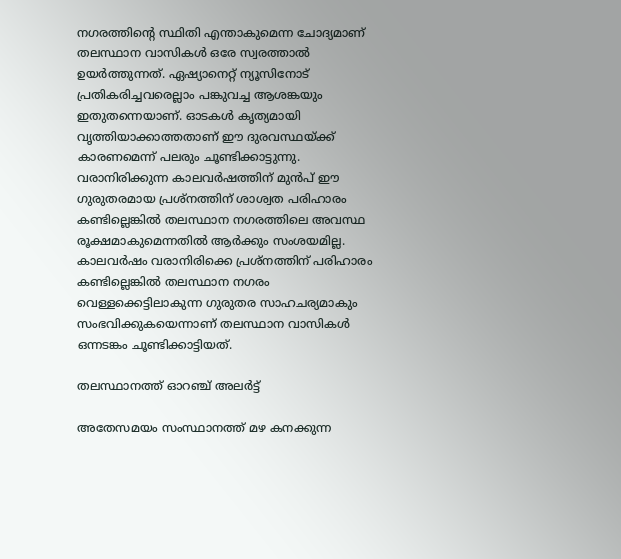നഗരത്തിന്റെ സ്ഥിതി എന്താകുമെന്ന ചോദ്യമാണ് തലസ്ഥാന വാസികള്‍ ഒരേ സ്വരത്താല്‍ ഉയർത്തുന്നത്. ഏഷ്യാനെറ്റ് ന്യൂസിനോട് പ്രതികരിച്ചവരെല്ലാം പങ്കുവച്ച ആശങ്കയും ഇതുതന്നെയാണ്. ഓടകള്‍ കൃത്യമായി വൃത്തിയാക്കാത്തതാണ് ഈ ദുരവസ്ഥയ്ക്ക് കാരണമെന്ന് പലരും ചൂണ്ടിക്കാട്ടുന്നു. വരാനിരിക്കുന്ന കാലവർഷത്തിന് മുൻപ് ഈ ഗുരുതരമായ പ്രശ്നത്തിന് ശാശ്വത പരിഹാരം കണ്ടില്ലെങ്കില്‍ തലസ്ഥാന നഗരത്തിലെ അവസ്ഥ രൂക്ഷമാകുമെന്നതില്‍ ആർക്കും സംശയമില്ല. കാലവർഷം വരാനിരിക്കെ പ്രശ്നത്തിന് പരിഹാരം കണ്ടില്ലെങ്കില്‍ തലസ്ഥാന നഗരം വെള്ളക്കെട്ടിലാകുന്ന ഗുരുതര സാഹചര്യമാകും സംഭവിക്കുകയെന്നാണ് തലസ്ഥാന വാസികള്‍ ഒന്നടങ്കം ചൂണ്ടിക്കാട്ടിയത്.

തലസ്ഥാനത്ത് ഓറഞ്ച് അലർട്ട്

അതേസമയം സംസ്ഥാനത്ത് മഴ കനക്കുന്ന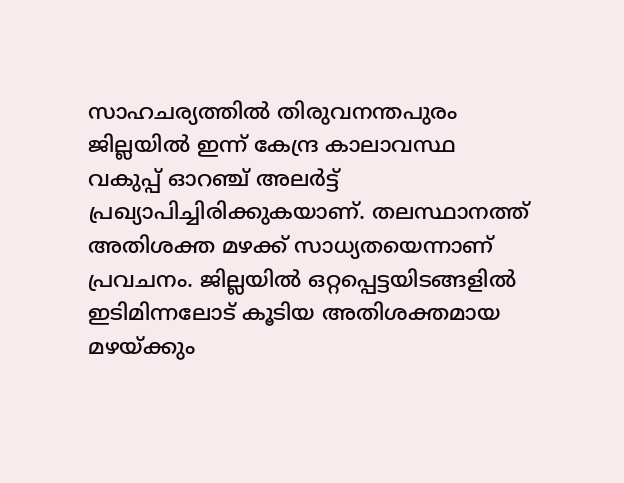സാഹചര്യത്തില്‍ തിരുവനന്തപുരം ജില്ലയില്‍ ഇന്ന് കേന്ദ്ര കാലാവസ്ഥ വകുപ്പ് ഓറഞ്ച് അലർട്ട് പ്രഖ്യാപിച്ചിരിക്കുകയാണ്. തലസ്ഥാനത്ത് അതിശക്ത മഴക്ക് സാധ്യതയെന്നാണ് പ്രവചനം. ജില്ലയില്‍ ഒറ്റപ്പെട്ടയിടങ്ങളില്‍ ഇടിമിന്നലോട് കൂടിയ അതിശക്തമായ മഴയ്ക്കും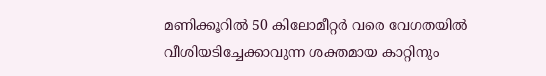മണിക്കൂറില്‍ 50 കിലോമീറ്റർ വരെ വേഗതയില്‍ വീശിയടിച്ചേക്കാവുന്ന ശക്തമായ കാറ്റിനും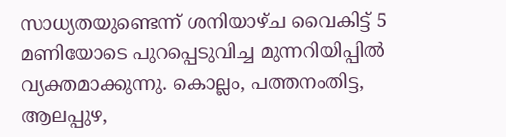സാധ്യതയുണ്ടെന്ന് ശനിയാഴ്ച വൈകിട്ട് 5 മണിയോടെ പുറപ്പെടുവിച്ച മുന്നറിയിപ്പില്‍ വ്യക്തമാക്കുന്നു. കൊല്ലം, പത്തനംതിട്ട, ആലപ്പുഴ,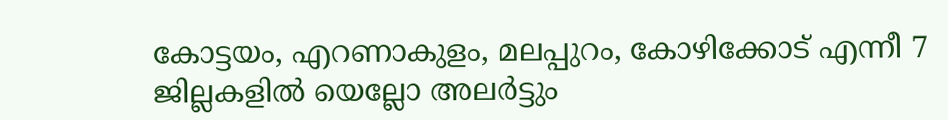കോട്ടയം, എറണാകുളം, മലപ്പുറം, കോഴിക്കോട് എന്നീ 7 ജില്ലകളില്‍ യെല്ലോ അലർട്ടും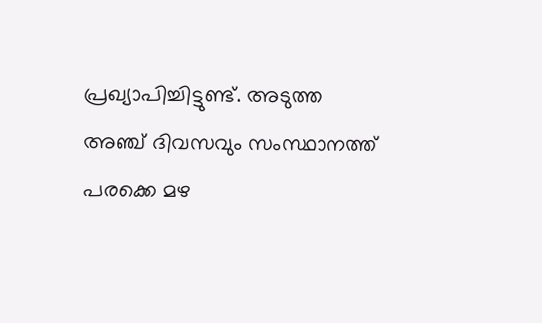പ്രഖ്യാപിച്ചിട്ടുണ്ട്. അടുത്ത അഞ്ച് ദിവസവും സംസ്ഥാനത്ത് പരക്കെ മഴ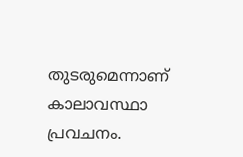തുടരുമെന്നാണ് കാലാവസ്ഥാ പ്രവചനം.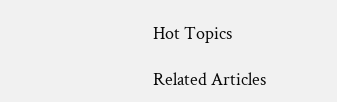Hot Topics

Related Articles